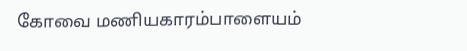கோவை மணியகாரம்பாளையம்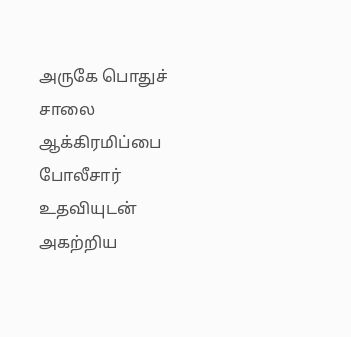அருகே பொதுச் சாலை ஆக்கிரமிப்பை போலீசார் உதவியுடன் அகற்றிய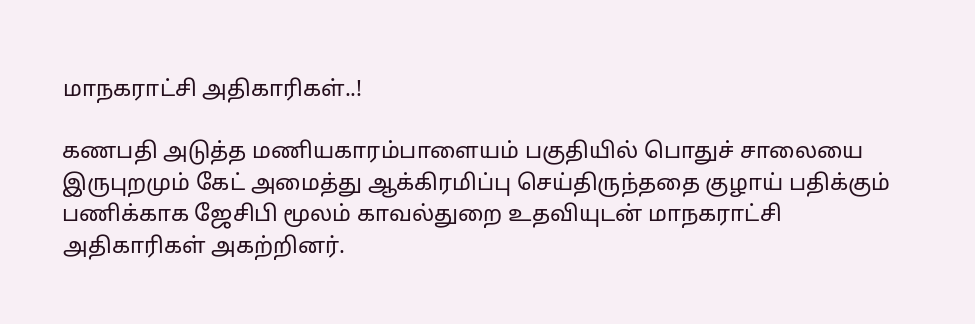மாநகராட்சி அதிகாரிகள்..!

கணபதி அடுத்த மணியகாரம்பாளையம் பகுதியில் பொதுச் சாலையை இருபுறமும் கேட் அமைத்து ஆக்கிரமிப்பு செய்திருந்ததை குழாய் பதிக்கும் பணிக்காக ஜேசிபி மூலம் காவல்துறை உதவியுடன் மாநகராட்சி அதிகாரிகள் அகற்றினர்.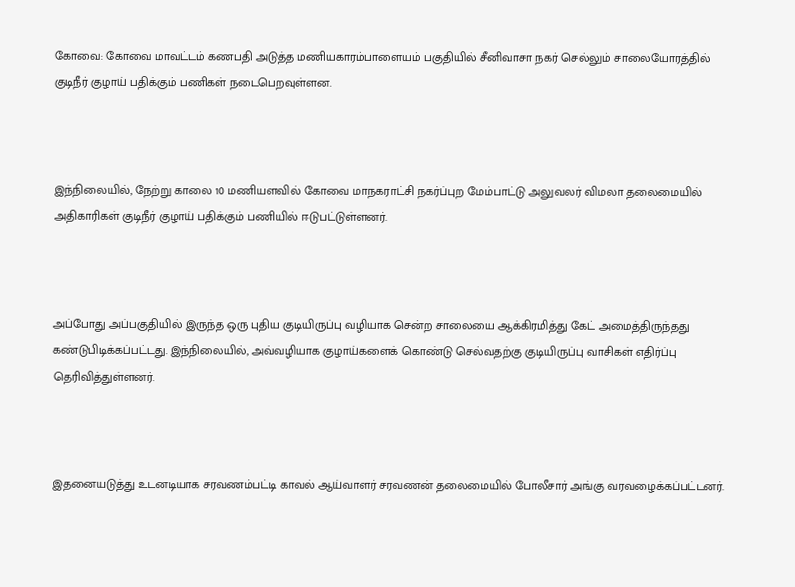கோவை: கோவை மாவட்டம் கணபதி அடுத்த மணியகாரம்பாளையம் பகுதியில் சீனிவாசா நகர் செல்லும் சாலையோரத்தில் குடிநீர் குழாய் பதிக்கும் பணிகள் நடைபெறவுள்ளன.



இந்நிலையில், நேற்று காலை 10 மணியளவில் கோவை மாநகராட்சி நகர்ப்புற மேம்பாட்டு அலுவலர் விமலா தலைமையில் அதிகாரிகள் குடிநீர் குழாய் பதிக்கும் பணியில் ஈடுபட்டுள்ளனர்.



அப்போது அப்பகுதியில் இருந்த ஒரு புதிய குடியிருப்பு வழியாக சென்ற சாலையை ஆக்கிரமித்து கேட் அமைத்திருந்தது கண்டுபிடிக்கப்பட்டது. இந்நிலையில், அவ்வழியாக குழாய்களைக் கொண்டு செல்வதற்கு குடியிருப்பு வாசிகள் எதிர்ப்பு தெரிவித்துள்ளனர்.



இதனையடுத்து உடனடியாக சரவணம்பட்டி காவல் ஆய்வாளர் சரவணன் தலைமையில் போலீசார் அங்கு வரவழைக்கப்பட்டனர்.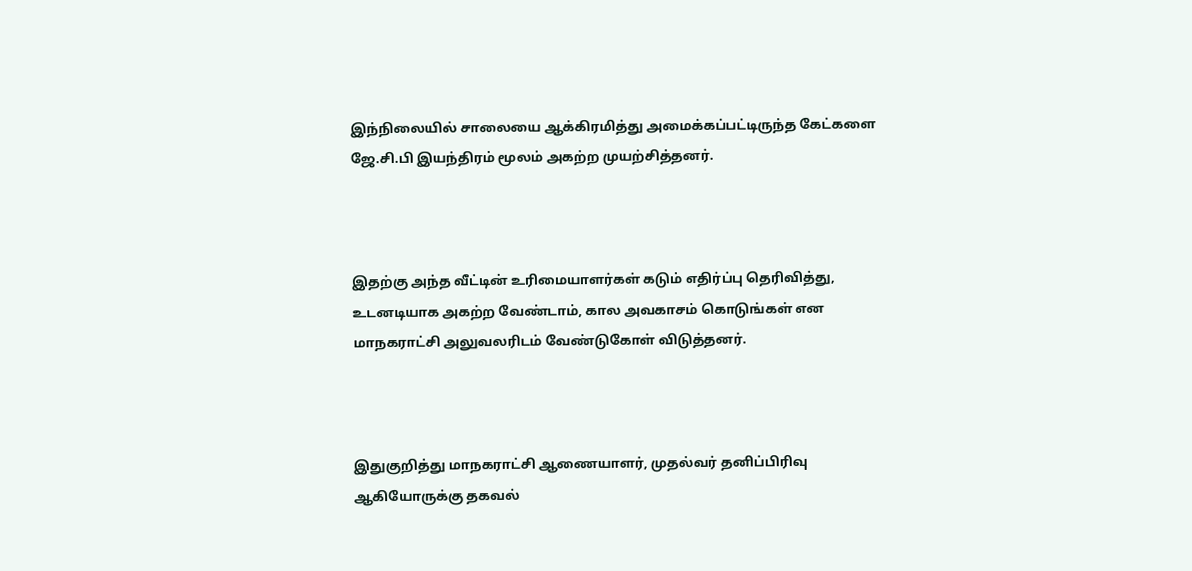இந்நிலையில் சாலையை ஆக்கிரமித்து அமைக்கப்பட்டிருந்த கேட்களை ஜே.சி.பி இயந்திரம் மூலம் அகற்ற முயற்சித்தனர்.



இதற்கு அந்த வீட்டின் உரிமையாளர்கள் கடும் எதிர்ப்பு தெரிவித்து, உடனடியாக அகற்ற வேண்டாம், கால அவகாசம் கொடுங்கள் என மாநகராட்சி அலுவலரிடம் வேண்டுகோள் விடுத்தனர்.



இதுகுறித்து மாநகராட்சி ஆணையாளர், முதல்வர் தனிப்பிரிவு ஆகியோருக்கு தகவல்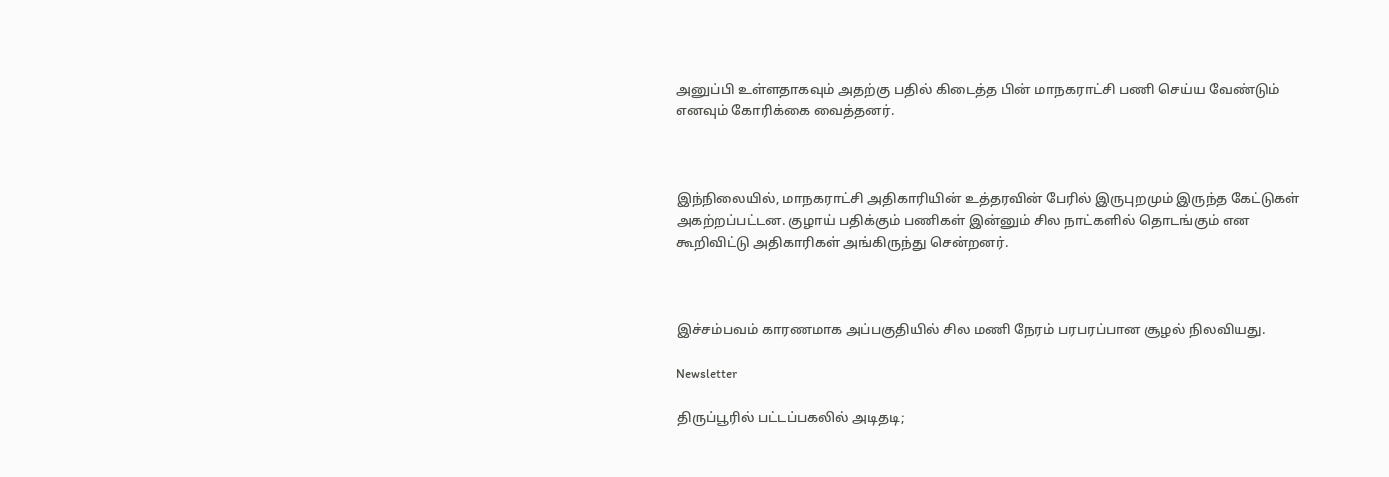அனுப்பி உள்ளதாகவும் அதற்கு பதில் கிடைத்த பின் மாநகராட்சி பணி செய்ய வேண்டும் எனவும் கோரிக்கை வைத்தனர்.



இந்நிலையில், மாநகராட்சி அதிகாரியின் உத்தரவின் பேரில் இருபுறமும் இருந்த கேட்டுகள் அகற்றப்பட்டன. குழாய் பதிக்கும் பணிகள் இன்னும் சில நாட்களில் தொடங்கும் என கூறிவிட்டு அதிகாரிகள் அங்கிருந்து சென்றனர்.



இச்சம்பவம் காரணமாக அப்பகுதியில் சில மணி நேரம் பரபரப்பான சூழல் நிலவியது.

Newsletter

திருப்பூரில் பட்டப்பகலில் அடிதடி;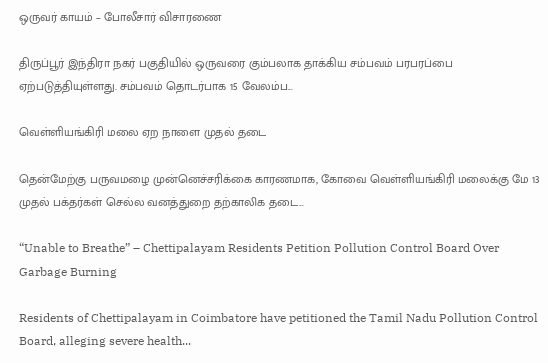ஒருவர் காயம் – போலீசார் விசாரணை

திருப்பூர் இந்திரா நகர் பகுதியில் ஒருவரை கும்பலாக தாக்கிய சம்பவம் பரபரப்பை ஏற்படுத்தியுள்ளது. சம்பவம் தொடர்பாக 15 வேலம்ப...

வெள்ளியங்கிரி மலை ஏற நாளை முதல் தடை

தென்மேற்கு பருவமழை முன்னெச்சரிக்கை காரணமாக, கோவை வெள்ளியங்கிரி மலைக்கு மே 13 முதல் பக்தர்கள் செல்ல வனத்துறை தற்காலிக தடை...

“Unable to Breathe” – Chettipalayam Residents Petition Pollution Control Board Over Garbage Burning

Residents of Chettipalayam in Coimbatore have petitioned the Tamil Nadu Pollution Control Board, alleging severe health...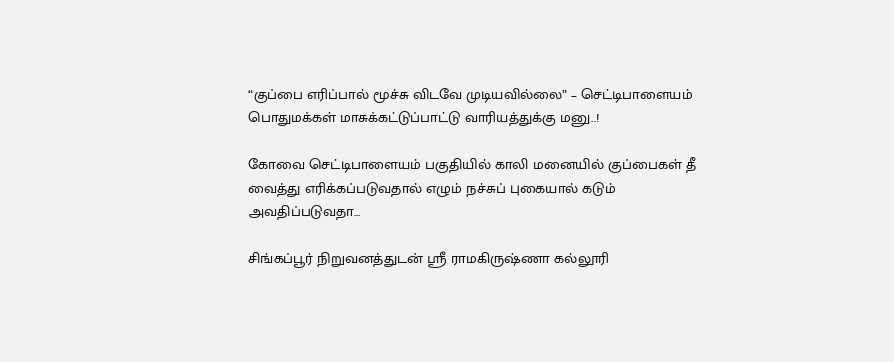“குப்பை எரிப்பால் மூச்சு விடவே முடியவில்லை” – செட்டிபாளையம் பொதுமக்கள் மாசுக்கட்டுப்பாட்டு வாரியத்துக்கு மனு..!

கோவை செட்டிபாளையம் பகுதியில் காலி மனையில் குப்பைகள் தீ வைத்து எரிக்கப்படுவதால் எழும் நச்சுப் புகையால் கடும் அவதிப்படுவதா...

சிங்கப்பூர் நிறுவனத்துடன் ஸ்ரீ ராமகிருஷ்ணா கல்லூரி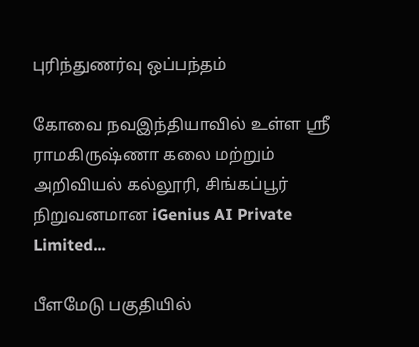புரிந்துணர்வு ஒப்பந்தம்

கோவை நவஇந்தியாவில் உள்ள ஸ்ரீ ராமகிருஷ்ணா கலை மற்றும் அறிவியல் கல்லூரி, சிங்கப்பூர் நிறுவனமான iGenius AI Private Limited...

பீளமேடு பகுதியில்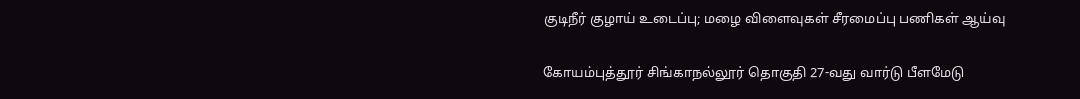குடிநீர் குழாய் உடைப்பு; மழை விளைவுகள் சீரமைப்பு பணிகள் ஆய்வு

கோயம்புத்தூர் சிங்காநல்லூர் தொகுதி 27-வது வார்டு பீளமேடு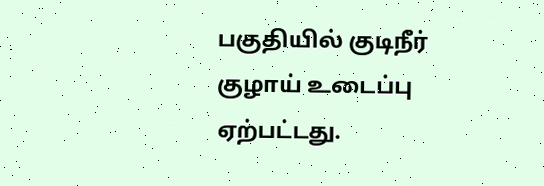பகுதியில் குடிநீர் குழாய் உடைப்பு ஏற்பட்டது.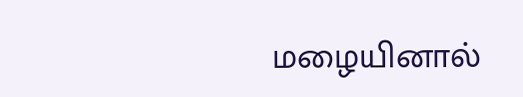மழையினால்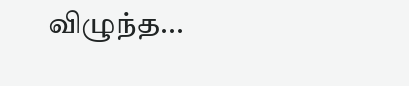விழுந்த...